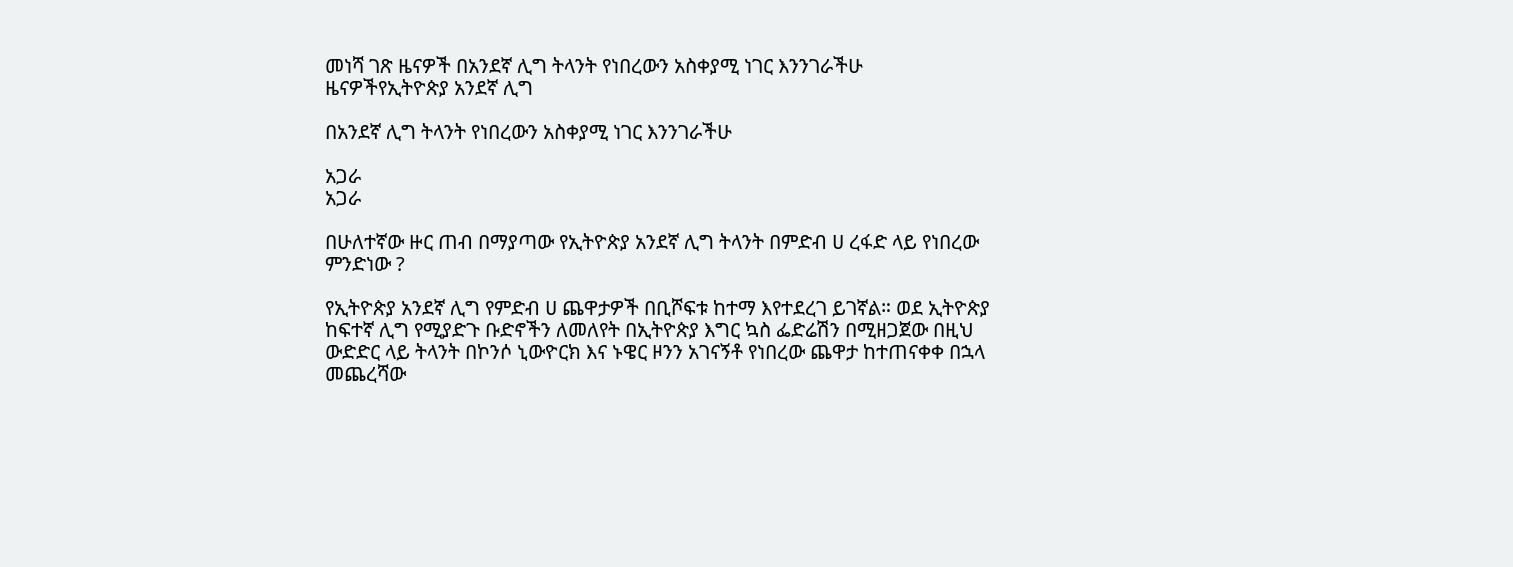መነሻ ገጽ ዜናዎች በአንደኛ ሊግ ትላንት የነበረውን አስቀያሚ ነገር እንንገራችሁ
ዜናዎችየኢትዮጵያ አንደኛ ሊግ

በአንደኛ ሊግ ትላንት የነበረውን አስቀያሚ ነገር እንንገራችሁ

አጋራ
አጋራ

በሁለተኛው ዙር ጠብ በማያጣው የኢትዮጵያ አንደኛ ሊግ ትላንት በምድብ ሀ ረፋድ ላይ የነበረው ምንድነው ?

የኢትዮጵያ አንደኛ ሊግ የምድብ ሀ ጨዋታዎች በቢሾፍቱ ከተማ እየተደረገ ይገኛል። ወደ ኢትዮጵያ ከፍተኛ ሊግ የሚያድጉ ቡድኖችን ለመለየት በኢትዮጵያ እግር ኳስ ፌድሬሽን በሚዘጋጀው በዚህ ውድድር ላይ ትላንት በኮንሶ ኒውዮርክ እና ኑዌር ዞንን አገናኝቶ የነበረው ጨዋታ ከተጠናቀቀ በኋላ መጨረሻው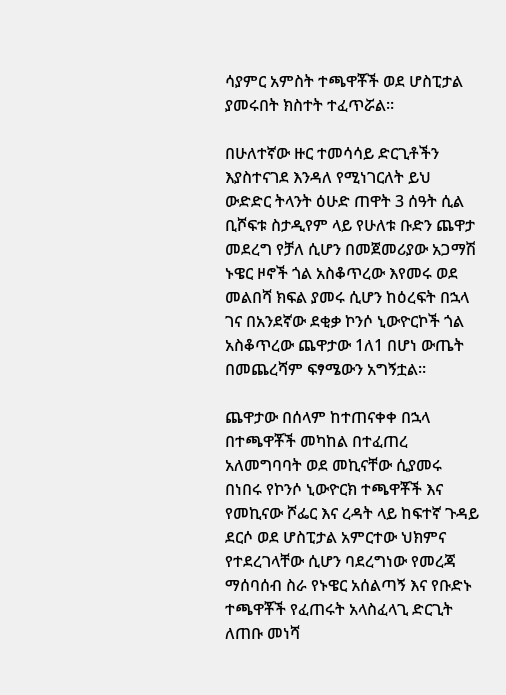ሳያምር አምስት ተጫዋቾች ወደ ሆስፒታል ያመሩበት ክስተት ተፈጥሯል።

በሁለተኛው ዙር ተመሳሳይ ድርጊቶችን እያስተናገደ እንዳለ የሚነገርለት ይህ ውድድር ትላንት ዕሁድ ጠዋት 3 ሰዓት ሲል ቢሾፍቱ ስታዲየም ላይ የሁለቱ ቡድን ጨዋታ መደረግ የቻለ ሲሆን በመጀመሪያው አጋማሽ ኑዌር ዞኖች ጎል አስቆጥረው እየመሩ ወደ መልበሻ ክፍል ያመሩ ሲሆን ከዕረፍት በኋላ ገና በአንደኛው ደቂቃ ኮንሶ ኒውዮርኮች ጎል አስቆጥረው ጨዋታው 1ለ1 በሆነ ውጤት በመጨረሻም ፍፃሜውን አግኝቷል።

ጨዋታው በሰላም ከተጠናቀቀ በኋላ በተጫዋቾች መካከል በተፈጠረ አለመግባባት ወደ መኪናቸው ሲያመሩ በነበሩ የኮንሶ ኒውዮርክ ተጫዋቾች እና የመኪናው ሾፌር እና ረዳት ላይ ከፍተኛ ጉዳይ ደርሶ ወደ ሆስፒታል አምርተው ህክምና የተደረገላቸው ሲሆን ባደረግነው የመረጃ ማሰባሰብ ስራ የኑዌር አሰልጣኝ እና የቡድኑ ተጫዋቾች የፈጠሩት አላስፈላጊ ድርጊት ለጠቡ መነሻ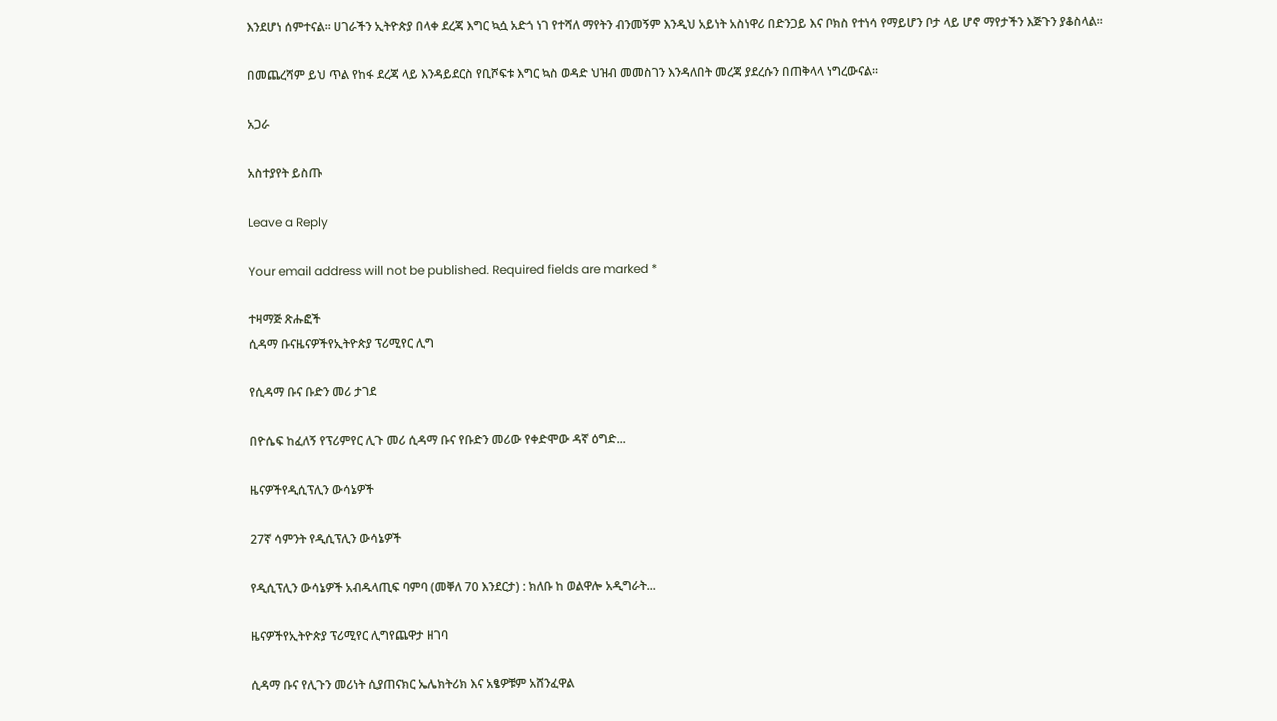እንደሆነ ሰምተናል። ሀገራችን ኢትዮጵያ በላቀ ደረጃ እግር ኳሷ አድጎ ነገ የተሻለ ማየትን ብንመኝም እንዲህ አይነት አስነዋሪ በድንጋይ እና ቦክስ የተነሳ የማይሆን ቦታ ላይ ሆኖ ማየታችን እጅጉን ያቆስላል።

በመጨረሻም ይህ ጥል የከፋ ደረጃ ላይ እንዳይደርስ የቢሾፍቱ እግር ኳስ ወዳድ ህዝብ መመስገን እንዳለበት መረጃ ያደረሱን በጠቅላላ ነግረውናል።

አጋራ

አስተያየት ይስጡ

Leave a Reply

Your email address will not be published. Required fields are marked *

ተዛማጅ ጽሑፎች
ሲዳማ ቡናዜናዎችየኢትዮጵያ ፕሪሚየር ሊግ

የሲዳማ ቡና ቡድን መሪ ታገደ

በዮሴፍ ከፈለኝ የፕሪምየር ሊጉ መሪ ሲዳማ ቡና የቡድን መሪው የቀድሞው ዳኛ ዕግድ...

ዜናዎችየዲሲፕሊን ውሳኔዎች

27ኛ ሳምንት የዲሲፕሊን ውሳኔዎች

የዲሲፕሊን ውሳኔዎች አብዱላጢፍ ባምባ (መቐለ 70 እንደርታ) : ክለቡ ከ ወልዋሎ አዲግራት...

ዜናዎችየኢትዮጵያ ፕሪሚየር ሊግየጨዋታ ዘገባ

ሲዳማ ቡና የሊጉን መሪነት ሲያጠናክር ኤሌክትሪክ እና አፄዎቹም አሸንፈዋል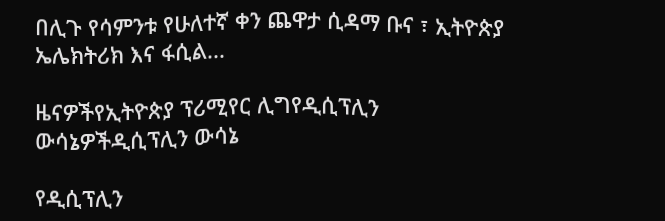በሊጉ የሳምንቱ የሁለተኛ ቀን ጨዋታ ሲዳማ ቡና ፣ ኢትዮጵያ ኤሌክትሪክ እና ፋሲል...

ዜናዎችየኢትዮጵያ ፕሪሚየር ሊግየዲሲፕሊን ውሳኔዎችዲሲፕሊን ውሳኔ

የዲሲፕሊን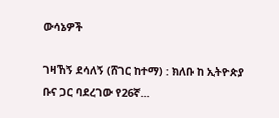ውሳኔዎች

ገዛኸኝ ደሳለኝ (ሸገር ከተማ) : ክለቡ ከ ኢትዮጵያ ቡና ጋር ባደረገው የ26ኛ...